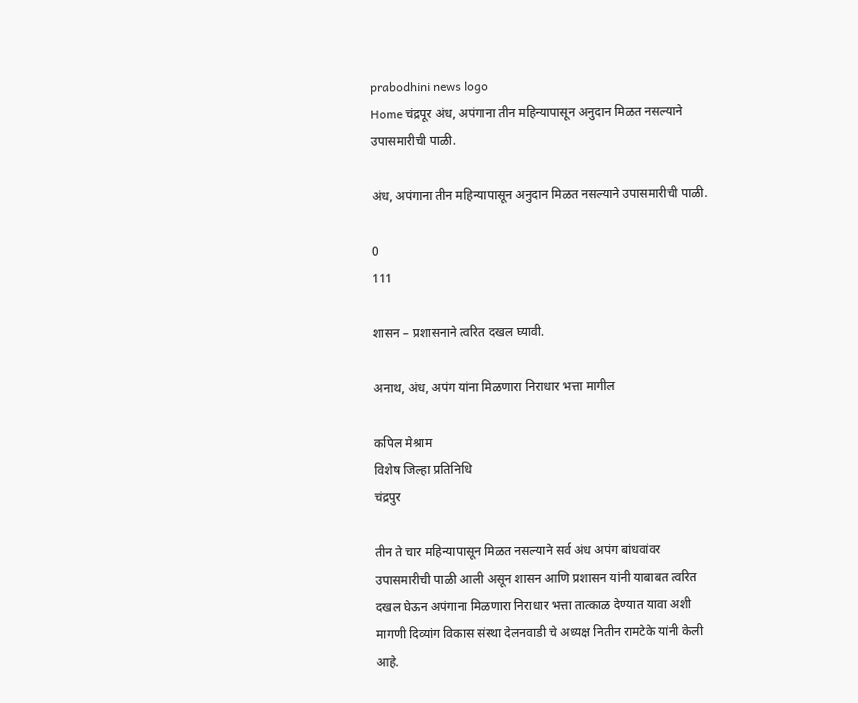prabodhini news logo
Home चंद्रपूर अंध, अपंगाना तीन महिन्यापासून अनुदान मिळत नसल्याने उपासमारीची पाळी.

अंध, अपंगाना तीन महिन्यापासून अनुदान मिळत नसल्याने उपासमारीची पाळी.

0
111

शासन – प्रशासनाने त्वरित दखल घ्यावी.

अनाथ, अंध, अपंग यांना मिळणारा निराधार भत्ता मागील

कपिल मेश्राम
विशेष जिल्हा प्रतिनिधि
चंद्रपुर

तीन ते चार महिन्यापासून मिळत नसल्याने सर्व अंध अपंग बांधवांवर उपासमारीची पाळी आली असून शासन आणि प्रशासन यांनी याबाबत त्वरित दखल घेऊन अपंगाना मिळणारा निराधार भत्ता तात्काळ देण्यात यावा अशी मागणी दिव्यांग विकास संस्था देलनवाडी चे अध्यक्ष नितीन रामटेके यांनी केली आहे.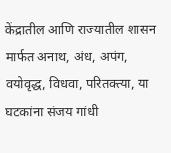केंद्रातील आणि राज्यातील शासन मार्फत अनाथ, अंध, अपंग, वयोवृद्ध, विधवा, परितक्त्या, या घटकांना संजय गांधी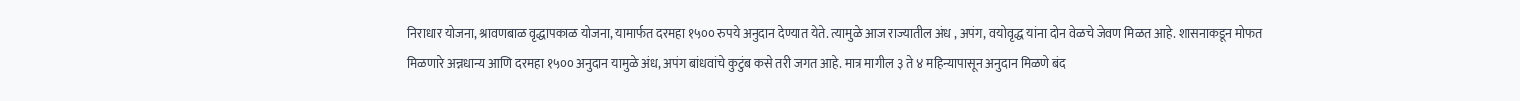निराधार योजना, श्रावणबाळ वृद्धापकाळ योजना, यामार्फत दरमहा १५०० रुपये अनुदान देण्यात येते. त्यामुळे आज राज्यातील अंध , अपंग, वयोवृद्ध यांना दोन वेळचे जेवण मिळत आहे. शासनाकडून मोफत मिळणारे अन्नधान्य आणि दरमहा १५०० अनुदान यामुळे अंध, अपंग बांधवांचे कुटुंब कसे तरी जगत आहे. मात्र मागील ३ ते ४ महिन्यापासून अनुदान मिळणे बंद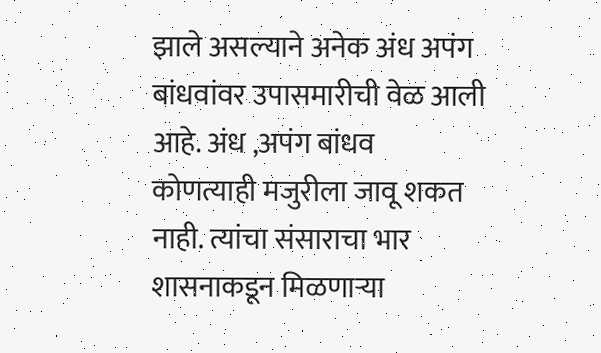झाले असल्याने अनेक अंध अपंग बांधवांवर उपासमारीची वेळ आली आहे. अंध ,अपंग बांधव कोणत्याही मजुरीला जावू शकत नाही. त्यांचा संसाराचा भार शासनाकडून मिळणाऱ्या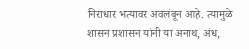निराधार भत्यावर अवलंबून आहे. त्यामुळे शासन प्रशासन यांनी या अनाथ, अंध,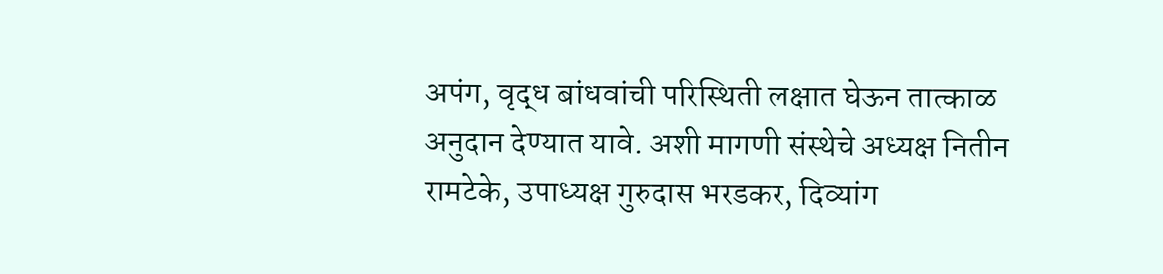अपंग, वृद्ध बांधवांची परिस्थिती लक्षात घेऊन तात्काळ अनुदान देण्यात यावे. अशी मागणी संस्थेचे अध्यक्ष नितीन रामटेके, उपाध्यक्ष गुरुदास भरडकर, दिव्यांग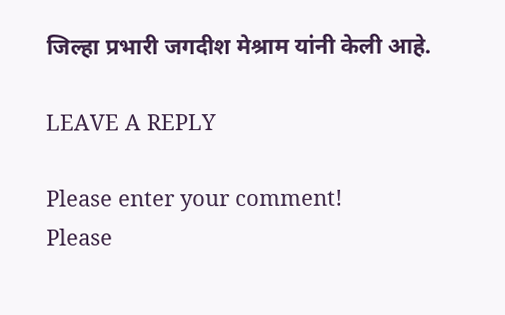जिल्हा प्रभारी जगदीश मेश्राम यांनी केली आहे.

LEAVE A REPLY

Please enter your comment!
Please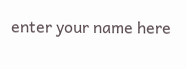enter your name here